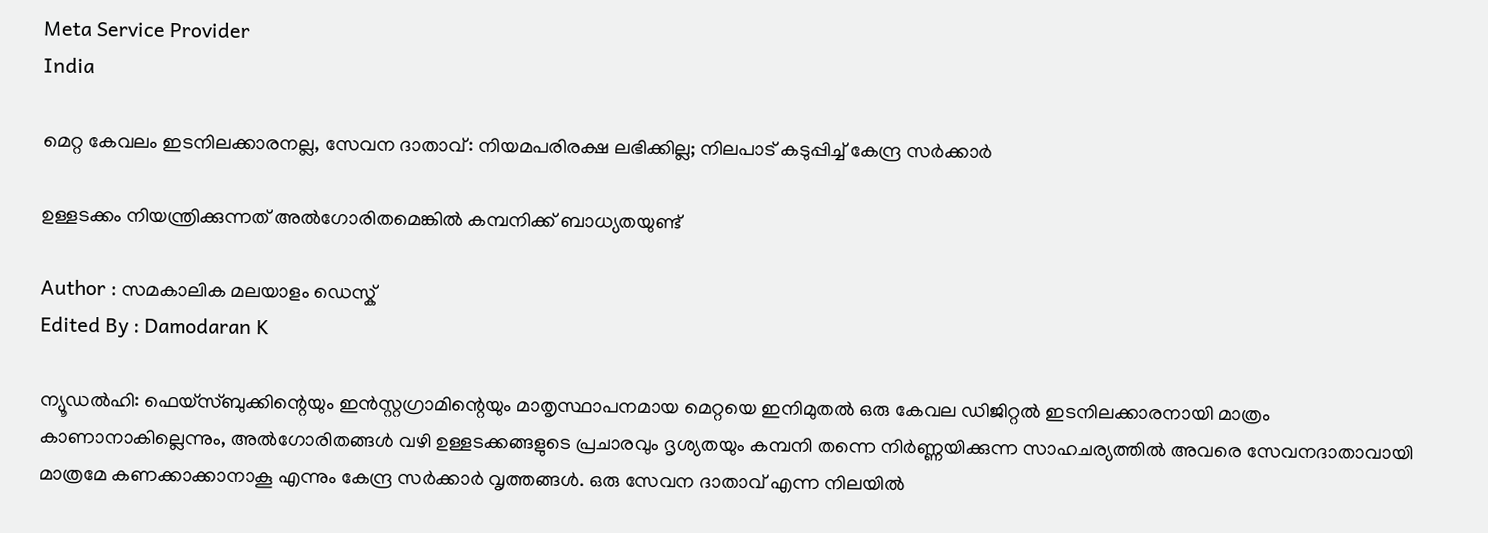Meta Service Provider
India

മെറ്റ കേവലം ഇടനിലക്കാരനല്ല, സേവന ദാതാവ്: നിയമപരിരക്ഷ ലഭിക്കില്ല; നിലപാട് കടുപ്പിച്ച് കേന്ദ്ര സർക്കാർ

ഉള്ളടക്കം നിയന്ത്രിക്കുന്നത് അൽഗോരിതമെങ്കിൽ കമ്പനിക്ക് ബാധ്യതയുണ്ട്

Author : സമകാലിക മലയാളം ഡെസ്ക്
Edited By : Damodaran K

ന്യൂഡൽഹി: ഫെയ്സ്ബുക്കിന്റെയും ഇൻസ്റ്റഗ്രാമിന്റെയും മാതൃസ്ഥാപനമായ മെറ്റയെ ഇനിമുതൽ ഒരു കേവല ഡിജിറ്റൽ ഇടനിലക്കാരനായി മാത്രം കാണാനാകില്ലെന്നും, അൽഗോരിതങ്ങൾ വഴി ഉള്ളടക്കങ്ങളുടെ പ്രചാരവും ദൃശ്യതയും കമ്പനി തന്നെ നിർണ്ണയിക്കുന്ന സാഹചര്യത്തിൽ അവരെ സേവനദാതാവായി മാത്രമേ കണക്കാക്കാനാകൂ എന്നും കേന്ദ്ര സർക്കാർ വൃത്തങ്ങൾ. ഒരു സേവന ദാതാവ് എന്ന നിലയിൽ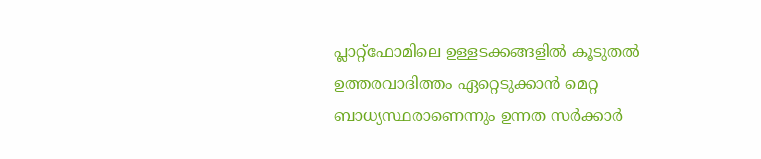പ്ലാറ്റ്‌ഫോമിലെ ഉള്ളടക്കങ്ങളിൽ കൂടുതൽ ഉത്തരവാദിത്തം ഏറ്റെടുക്കാൻ മെറ്റ ബാധ്യസ്ഥരാണെന്നും ഉന്നത സർക്കാർ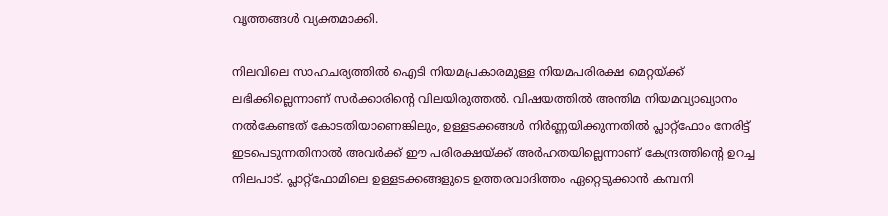വൃത്തങ്ങൾ വ്യക്തമാക്കി.

നിലവിലെ സാഹചര്യത്തിൽ ഐടി നിയമപ്രകാരമുള്ള നിയമപരിരക്ഷ മെറ്റയ്ക്ക് ലഭിക്കില്ലെന്നാണ് സർക്കാരിന്റെ വിലയിരുത്തൽ. വിഷയത്തിൽ അന്തിമ നിയമവ്യാഖ്യാനം നൽകേണ്ടത് കോടതിയാണെങ്കിലും, ഉള്ളടക്കങ്ങൾ നിർണ്ണയിക്കുന്നതിൽ പ്ലാറ്റ്‌ഫോം നേരിട്ട് ഇടപെടുന്നതിനാൽ അവർക്ക് ഈ പരിരക്ഷയ്ക്ക് അർഹതയില്ലെന്നാണ് കേന്ദ്രത്തിന്റെ ഉറച്ച നിലപാട്. പ്ലാറ്റ്‌ഫോമിലെ ഉള്ളടക്കങ്ങളുടെ ഉത്തരവാദിത്തം ഏറ്റെടുക്കാൻ കമ്പനി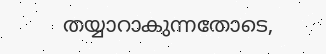തയ്യാറാകുന്നതോടെ,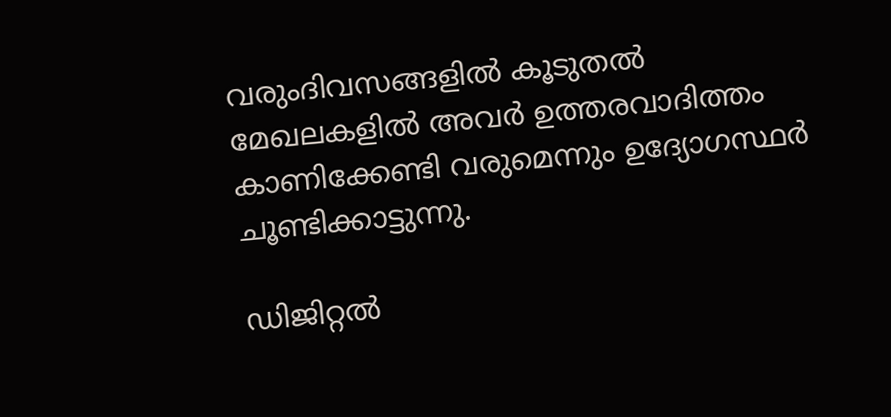വരുംദിവസങ്ങളിൽ കൂടുതൽ മേഖലകളിൽ അവർ ഉത്തരവാദിത്തം കാണിക്കേണ്ടി വരുമെന്നും ഉദ്യോഗസ്ഥർ ചൂണ്ടിക്കാട്ടുന്നു.

ഡിജിറ്റൽ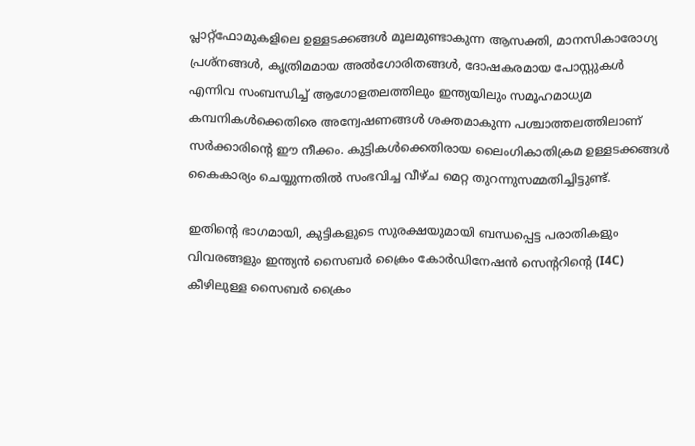പ്ലാറ്റ്‌ഫോമുകളിലെ ഉള്ളടക്കങ്ങൾ മൂലമുണ്ടാകുന്ന ആസക്തി, മാനസികാരോഗ്യ പ്രശ്നങ്ങൾ, കൃത്രിമമായ അൽഗോരിതങ്ങൾ, ദോഷകരമായ പോസ്റ്റുകൾ എന്നിവ സംബന്ധിച്ച് ആഗോളതലത്തിലും ഇന്ത്യയിലും സമൂഹമാധ്യമ കമ്പനികൾക്കെതിരെ അന്വേഷണങ്ങൾ ശക്തമാകുന്ന പശ്ചാത്തലത്തിലാണ് സർക്കാരിന്റെ ഈ നീക്കം. കുട്ടികൾക്കെതിരായ ലൈംഗികാതിക്രമ ഉള്ളടക്കങ്ങൾ കൈകാര്യം ചെയ്യുന്നതിൽ സംഭവിച്ച വീഴ്ച മെറ്റ തുറന്നുസമ്മതിച്ചിട്ടുണ്ട്.

ഇതിന്റെ ഭാഗമായി, കുട്ടികളുടെ സുരക്ഷയുമായി ബന്ധപ്പെട്ട പരാതികളും വിവരങ്ങളും ഇന്ത്യൻ സൈബർ ക്രൈം കോർഡിനേഷൻ സെന്ററിന്റെ (I4C) കീഴിലുള്ള സൈബർ ക്രൈം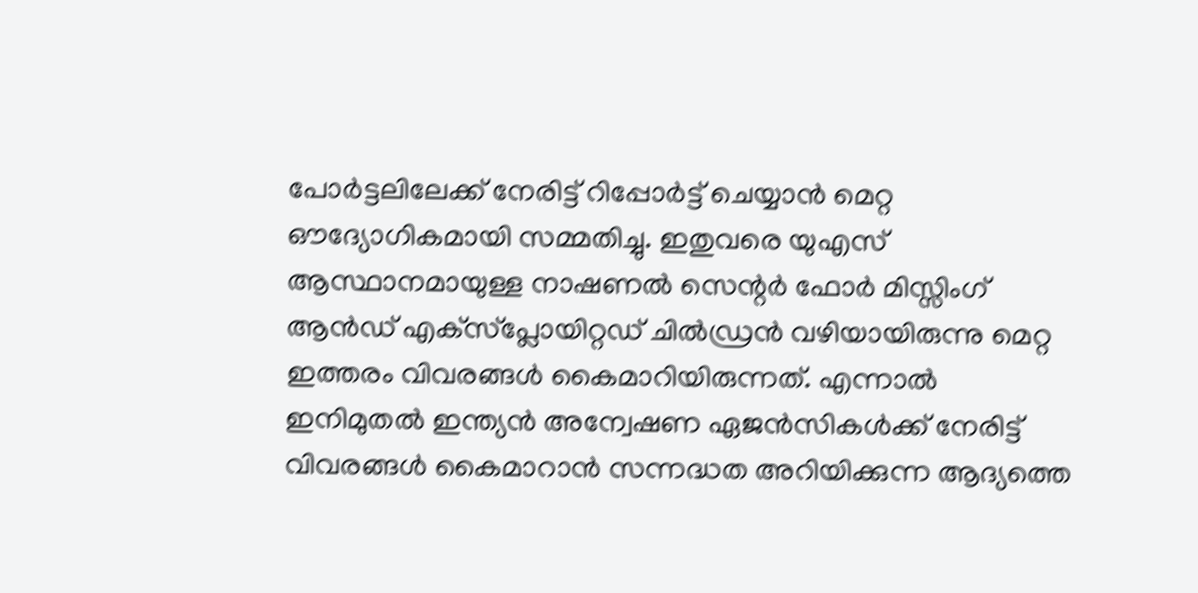പോർട്ടലിലേക്ക് നേരിട്ട് റിപ്പോർട്ട് ചെയ്യാൻ മെറ്റ ഔദ്യോഗികമായി സമ്മതിച്ചു. ഇതുവരെ യുഎസ് ആസ്ഥാനമായുള്ള നാഷണൽ സെന്റർ ഫോർ മിസ്സിംഗ് ആൻഡ് എക്‌സ്‌പ്ലോയിറ്റഡ് ചിൽഡ്രൻ വഴിയായിരുന്നു മെറ്റ ഇത്തരം വിവരങ്ങൾ കൈമാറിയിരുന്നത്. എന്നാൽ ഇനിമുതൽ ഇന്ത്യൻ അന്വേഷണ ഏജൻസികൾക്ക് നേരിട്ട് വിവരങ്ങൾ കൈമാറാൻ സന്നദ്ധത അറിയിക്കുന്ന ആദ്യത്തെ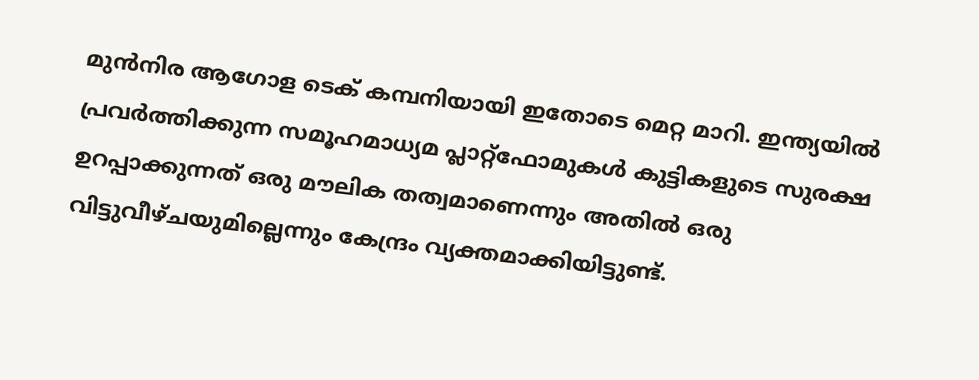മുൻനിര ആഗോള ടെക് കമ്പനിയായി ഇതോടെ മെറ്റ മാറി. ഇന്ത്യയിൽ പ്രവർത്തിക്കുന്ന സമൂഹമാധ്യമ പ്ലാറ്റ്‌ഫോമുകൾ കുട്ടികളുടെ സുരക്ഷ ഉറപ്പാക്കുന്നത് ഒരു മൗലിക തത്വമാണെന്നും അതിൽ ഒരു വിട്ടുവീഴ്ചയുമില്ലെന്നും കേന്ദ്രം വ്യക്തമാക്കിയിട്ടുണ്ട്.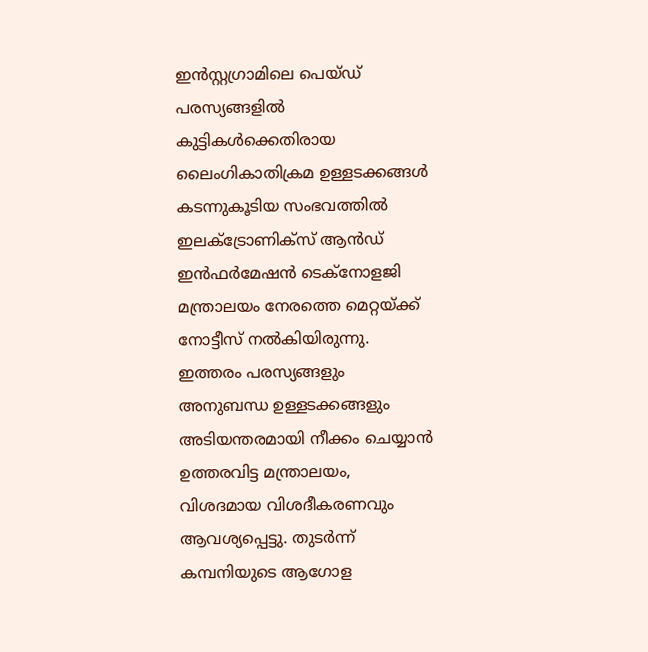ഇൻസ്റ്റഗ്രാമിലെ പെയ്ഡ് പരസ്യങ്ങളിൽ കുട്ടികൾക്കെതിരായ ലൈംഗികാതിക്രമ ഉള്ളടക്കങ്ങൾ കടന്നുകൂടിയ സംഭവത്തിൽ ഇലക്ട്രോണിക്സ് ആൻഡ് ഇൻഫർമേഷൻ ടെക്നോളജി മന്ത്രാലയം നേരത്തെ മെറ്റയ്ക്ക് നോട്ടീസ് നൽകിയിരുന്നു. ഇത്തരം പരസ്യങ്ങളും അനുബന്ധ ഉള്ളടക്കങ്ങളും അടിയന്തരമായി നീക്കം ചെയ്യാൻ ഉത്തരവിട്ട മന്ത്രാലയം, വിശദമായ വിശദീകരണവും ആവശ്യപ്പെട്ടു. തുടർന്ന് കമ്പനിയുടെ ആഗോള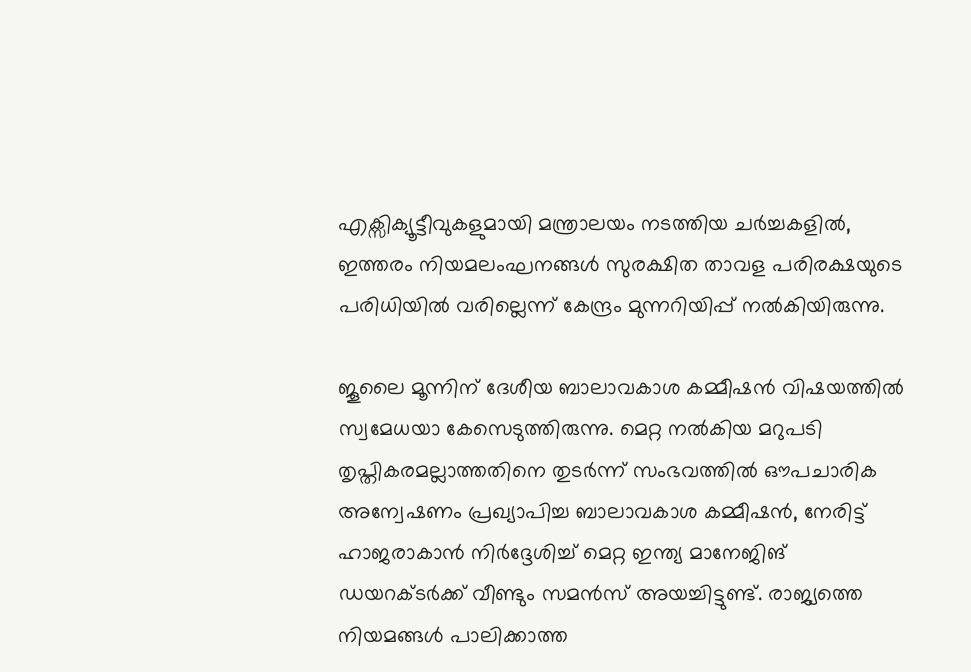എക്സിക്യൂട്ടീവുകളുമായി മന്ത്രാലയം നടത്തിയ ചർച്ചകളിൽ, ഇത്തരം നിയമലംഘനങ്ങൾ സുരക്ഷിത താവള പരിരക്ഷയുടെ പരിധിയിൽ വരില്ലെന്ന് കേന്ദ്രം മുന്നറിയിപ്പ് നൽകിയിരുന്നു.

ജൂലൈ മൂന്നിന് ദേശീയ ബാലാവകാശ കമ്മീഷൻ വിഷയത്തിൽ സ്വമേധയാ കേസെടുത്തിരുന്നു. മെറ്റ നൽകിയ മറുപടി തൃപ്തികരമല്ലാത്തതിനെ തുടർന്ന് സംഭവത്തിൽ ഔപചാരിക അന്വേഷണം പ്രഖ്യാപിച്ച ബാലാവകാശ കമ്മീഷൻ, നേരിട്ട് ഹാജരാകാൻ നിർദ്ദേശിച്ച് മെറ്റ ഇന്ത്യ മാനേജിങ് ഡയറക്ടർക്ക് വീണ്ടും സമൻസ് അയച്ചിട്ടുണ്ട്. രാജ്യത്തെ നിയമങ്ങൾ പാലിക്കാത്ത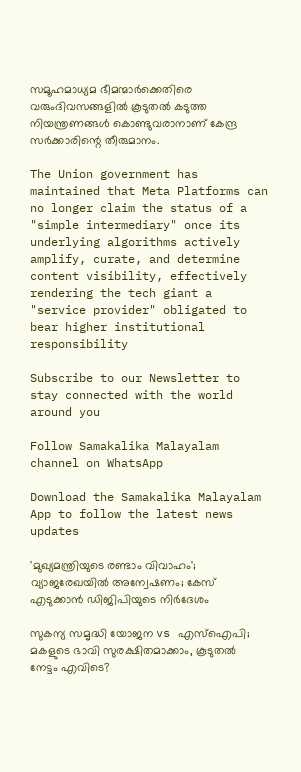സമൂഹമാധ്യമ ഭീമന്മാർക്കെതിരെ വരുംദിവസങ്ങളിൽ കൂടുതൽ കടുത്ത നിയന്ത്രണങ്ങൾ കൊണ്ടുവരാനാണ് കേന്ദ്ര സർക്കാരിന്റെ തീരുമാനം.

The Union government has maintained that Meta Platforms can no longer claim the status of a "simple intermediary" once its underlying algorithms actively amplify, curate, and determine content visibility, effectively rendering the tech giant a "service provider" obligated to bear higher institutional responsibility

Subscribe to our Newsletter to stay connected with the world around you

Follow Samakalika Malayalam channel on WhatsApp

Download the Samakalika Malayalam App to follow the latest news updates

'മുഖ്യമന്ത്രിയുടെ രണ്ടാം വിവാഹം'; വ്യാജരേഖയില്‍ അന്വേഷണം; കേസ് എടുക്കാന്‍ ഡിജിപിയുടെ നിര്‍ദേശം

സുകന്യ സമൃദ്ധി യോജന vs എസ്‌ഐപി; മകളുടെ ഭാവി സുരക്ഷിതമാക്കാം, കൂടുതല്‍ നേട്ടം എവിടെ?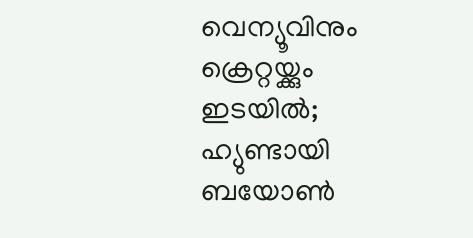വെന്യൂവിനും ക്രെറ്റയ്ക്കും ഇടയില്‍; ഹ്യുണ്ടായി ബയോണ്‍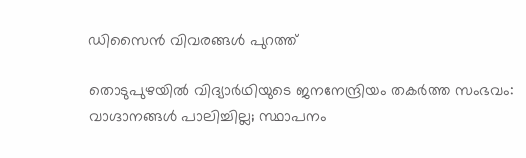ഡിസൈന്‍ വിവരങ്ങള്‍ പുറത്ത്

തൊടുപുഴയിൽ വിദ്യാർഥിയുടെ ജനനേന്ദ്രിയം തകർത്ത സംഭവം: വാഗ്ദാനങ്ങൾ പാലിച്ചില്ല; സ്ഥാപനം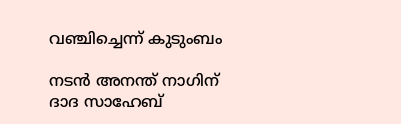വഞ്ചിച്ചെന്ന് കുടുംബം

നടന്‍ അനന്ത് നാഗിന് ദാദ സാഹേബ്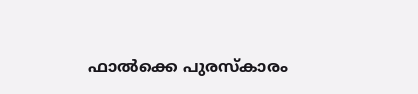ഫാല്‍ക്കെ പുരസ്‌കാരം